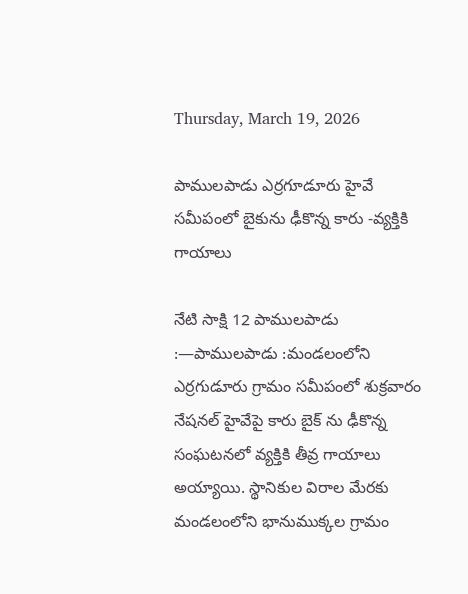Thursday, March 19, 2026

పాములపాడు ఎర్రగూడూరు హైవే సమీపంలో బైకును ఢీకొన్న కారు -వ్యక్తికి గాయాలు

నేటి సాక్షి 12 పాములపాడు :—పాములపాడు :మండలంలోని ఎర్రగుడూరు గ్రామం సమీపంలో శుక్రవారం నేషనల్ హైవేపై కారు బైక్ ను ఢీకొన్న సంఘటనలో వ్యక్తికి తీవ్ర గాయాలు అయ్యాయి. స్థానికుల విరాల మేరకు మండలంలోని భానుముక్కల గ్రామం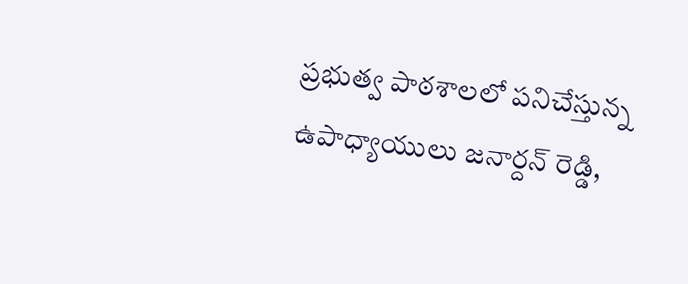ప్రభుత్వ పాఠశాలలో పనిచేస్తున్న ఉపాధ్యాయులు జనార్దన్ రెడ్డి,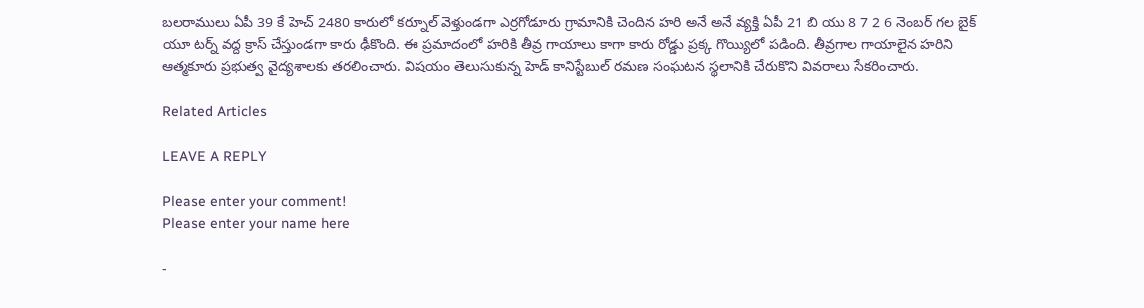బలరాములు ఏపీ 39 కే హెచ్ 2480 కారులో కర్నూల్ వెళ్తుండగా ఎర్రగోడూరు గ్రామానికి చెందిన హరి అనే అనే వ్యక్తి ఏపీ 21 బి యు 8 7 2 6 నెంబర్ గల బైక్ యూ టర్న్ వద్ద క్రాస్ చేస్తుండగా కారు ఢీకొంది. ఈ ప్రమాదంలో హరికి తీవ్ర గాయాలు కాగా కారు రోడ్డు ప్రక్క గొయ్యిలో పడింది. తీవ్రగాల గాయాలైన హరిని ఆత్మకూరు ప్రభుత్వ వైద్యశాలకు తరలించారు. విషయం తెలుసుకున్న హెడ్ కానిస్టేబుల్ రమణ సంఘటన స్థలానికి చేరుకొని వివరాలు సేకరించారు.

Related Articles

LEAVE A REPLY

Please enter your comment!
Please enter your name here

-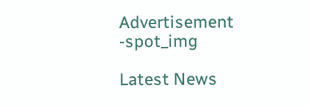Advertisement -spot_img

Latest News